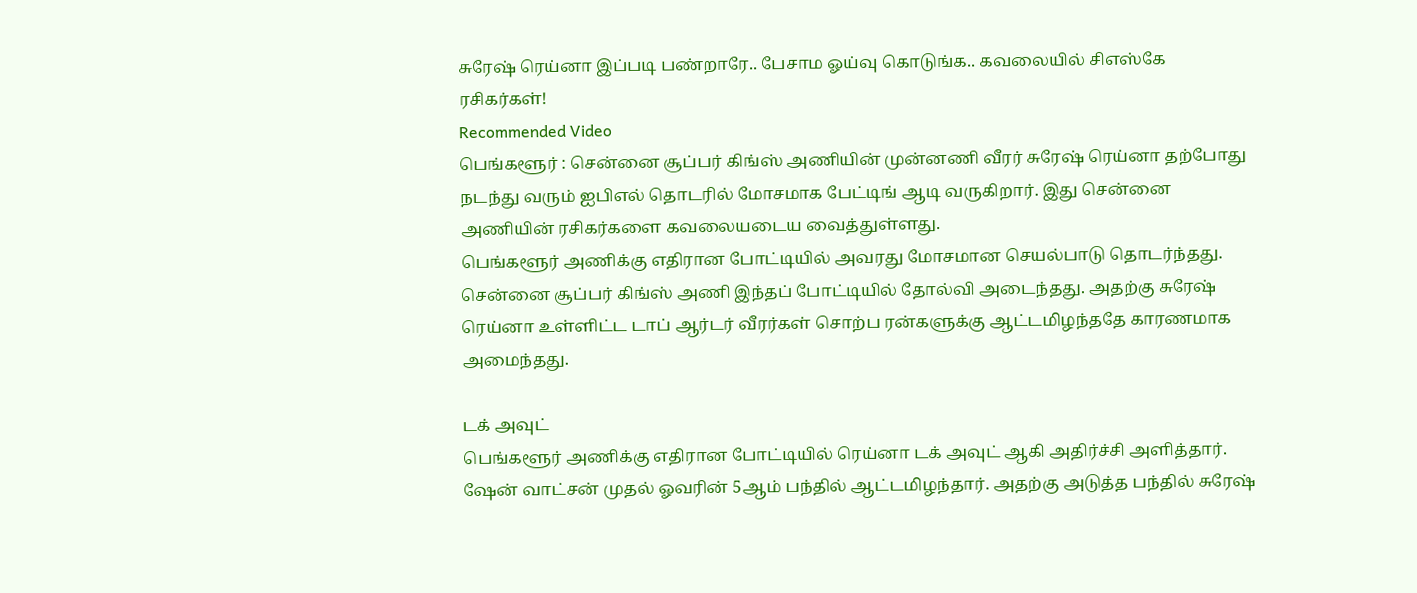சுரேஷ் ரெய்னா இப்படி பண்றாரே.. பேசாம ஓய்வு கொடுங்க.. கவலையில் சிஎஸ்கே ரசிகர்கள்!
Recommended Video
பெங்களூர் : சென்னை சூப்பர் கிங்ஸ் அணியின் முன்னணி வீரர் சுரேஷ் ரெய்னா தற்போது நடந்து வரும் ஐபிஎல் தொடரில் மோசமாக பேட்டிங் ஆடி வருகிறார். இது சென்னை அணியின் ரசிகர்களை கவலையடைய வைத்துள்ளது.
பெங்களூர் அணிக்கு எதிரான போட்டியில் அவரது மோசமான செயல்பாடு தொடர்ந்தது. சென்னை சூப்பர் கிங்ஸ் அணி இந்தப் போட்டியில் தோல்வி அடைந்தது. அதற்கு சுரேஷ் ரெய்னா உள்ளிட்ட டாப் ஆர்டர் வீரர்கள் சொற்ப ரன்களுக்கு ஆட்டமிழந்ததே காரணமாக அமைந்தது.

டக் அவுட்
பெங்களூர் அணிக்கு எதிரான போட்டியில் ரெய்னா டக் அவுட் ஆகி அதிர்ச்சி அளித்தார். ஷேன் வாட்சன் முதல் ஓவரின் 5ஆம் பந்தில் ஆட்டமிழந்தார். அதற்கு அடுத்த பந்தில் சுரேஷ்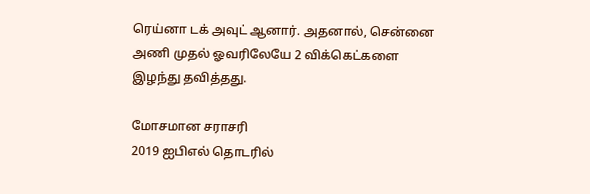ரெய்னா டக் அவுட் ஆனார். அதனால், சென்னை அணி முதல் ஓவரிலேயே 2 விக்கெட்களை இழந்து தவித்தது.

மோசமான சராசரி
2019 ஐபிஎல் தொடரில்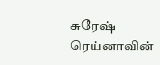சுரேஷ் ரெய்னாவின்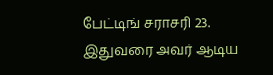பேட்டிங் சராசரி 23. இதுவரை அவர் ஆடிய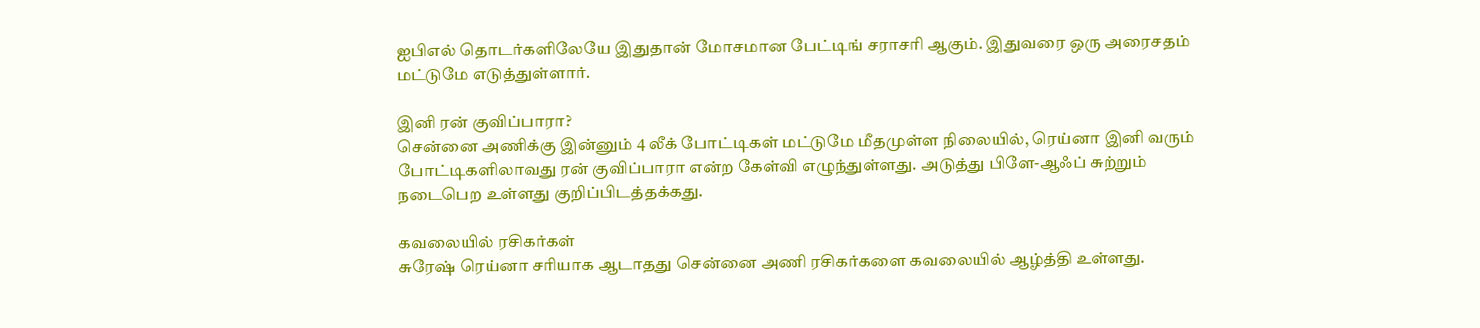ஐபிஎல் தொடர்களிலேயே இதுதான் மோசமான பேட்டிங் சராசரி ஆகும். இதுவரை ஒரு அரைசதம் மட்டுமே எடுத்துள்ளார்.

இனி ரன் குவிப்பாரா?
சென்னை அணிக்கு இன்னும் 4 லீக் போட்டிகள் மட்டுமே மீதமுள்ள நிலையில், ரெய்னா இனி வரும் போட்டிகளிலாவது ரன் குவிப்பாரா என்ற கேள்வி எழுந்துள்ளது. அடுத்து பிளே-ஆஃப் சுற்றும் நடைபெற உள்ளது குறிப்பிடத்தக்கது.

கவலையில் ரசிகர்கள்
சுரேஷ் ரெய்னா சரியாக ஆடாதது சென்னை அணி ரசிகர்களை கவலையில் ஆழ்த்தி உள்ளது.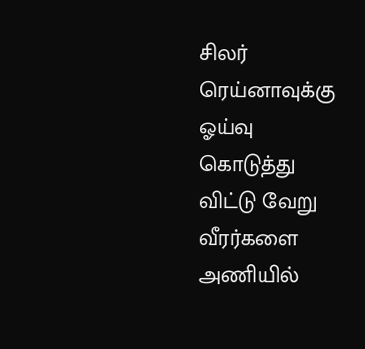சிலர் ரெய்னாவுக்கு ஓய்வு கொடுத்து விட்டு வேறு வீரர்களை அணியில்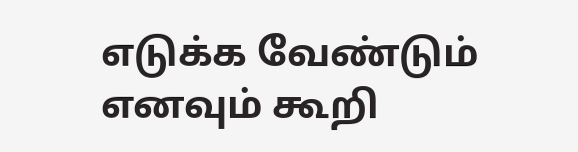எடுக்க வேண்டும் எனவும் கூறி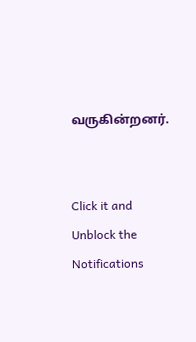வருகின்றனர்.


Click it and Unblock the Notifications